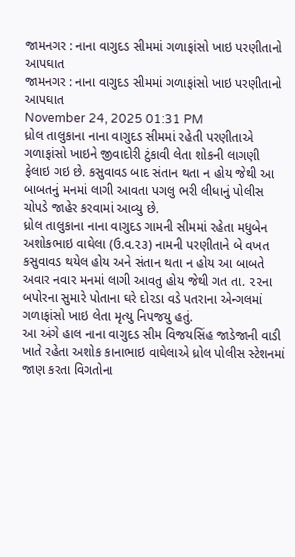જામનગર : નાના વાગુદડ સીમમાં ગળાફાંસો ખાઇ પરણીતાનો આપઘાત
જામનગર : નાના વાગુદડ સીમમાં ગળાફાંસો ખાઇ પરણીતાનો આપઘાત
November 24, 2025 01:31 PM
ધ્રોલ તાલુકાના નાના વાગુદડ સીમમાં રહેતી પરણીતાએ ગળાફાંસો ખાઇને જીવાદોરી ટુંકાવી લેતા શોકની લાગણી ફેલાઇ ગઇ છે. કસુવાવડ બાદ સંતાન થતા ન હોય જેથી આ બાબતનું મનમાં લાગી આવતા પગલુ ભરી લીધાનું પોલીસ ચોપડે જાહેર કરવામાં આવ્યુ છે.
ધ્રોલ તાલુકાના નાના વાગુદડ ગામની સીમમાં રહેતા મધુબેન અશોકભાઇ વાઘેલા (ઉ.વ.૨૩) નામની પરણીતાને બે વખત કસુવાવડ થયેલ હોય અને સંતાન થતા ન હોય આ બાબતે અવાર નવાર મનમાં લાગી આવતુ હોય જેથી ગત તા. ૨૨ના બપોરના સુમારે પોતાના ઘરે દોરડા વડે પતરાના એન્ગલમાં ગળાફાંસો ખાઇ લેતા મૃત્યુ નિપજયુ હતું.
આ અંગે હાલ નાના વાગુદડ સીમ વિજયસિંહ જાડેજાની વાડી ખાતે રહેતા અશોક કાનાભાઇ વાઘેલાએ ધ્રોલ પોલીસ સ્ટેશનમાં જાણ કરતા વિગતોના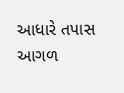આધારે તપાસ આગળ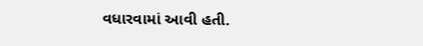વધારવામાં આવી હતી.